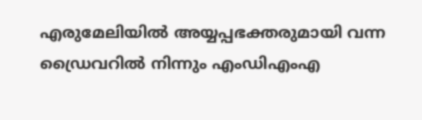എരുമേലിയിൽ അയ്യപ്പഭക്തരുമായി വന്ന ഡ്രൈവറിൽ നിന്നും എംഡിഎംഎ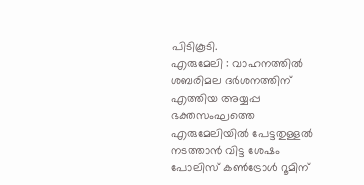പിടികൂടി.
എരുമേലി : വാഹനത്തിൽ ശബരിമല ദർശനത്തിന് എത്തിയ അയ്യപ്പ ഭക്തസംഘത്തെ എരുമേലിയിൽ പേട്ടതുള്ളൽ നടത്താൻ വിട്ട ശേഷം പോലിസ് കൺട്രോൾ റൂമിന്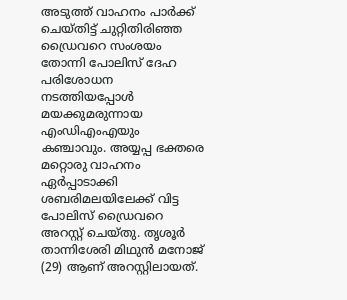അടുത്ത് വാഹനം പാർക്ക് ചെയ്തിട്ട് ചുറ്റിതിരിഞ്ഞ ഡ്രൈവറെ സംശയം തോന്നി പോലിസ് ദേഹ പരിശോധന നടത്തിയപ്പോൾ മയക്കുമരുന്നായ എംഡിഎംഎയും കഞ്ചാവും. അയ്യപ്പ ഭക്തരെ മറ്റൊരു വാഹനം ഏർപ്പാടാക്കി ശബരിമലയിലേക്ക് വിട്ട പോലിസ് ഡ്രൈവറെ അറസ്റ്റ് ചെയ്തു. തൃശൂർ താന്നിശേരി മിഥുൻ മനോജ് (29) ആണ് അറസ്റ്റിലായത്.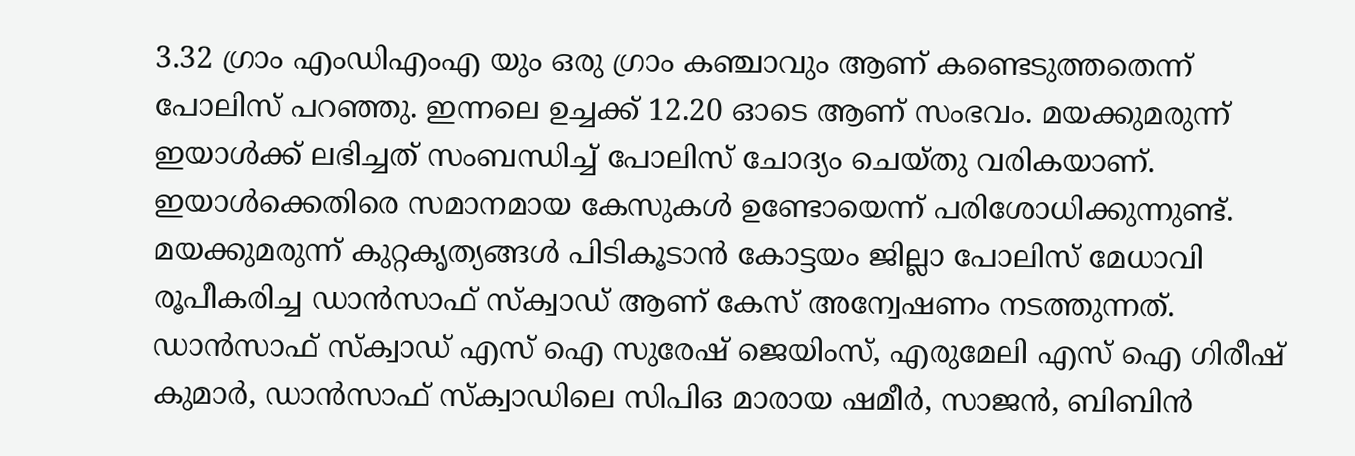3.32 ഗ്രാം എംഡിഎംഎ യും ഒരു ഗ്രാം കഞ്ചാവും ആണ് കണ്ടെടുത്തതെന്ന് പോലിസ് പറഞ്ഞു. ഇന്നലെ ഉച്ചക്ക് 12.20 ഓടെ ആണ് സംഭവം. മയക്കുമരുന്ന് ഇയാൾക്ക് ലഭിച്ചത് സംബന്ധിച്ച് പോലിസ് ചോദ്യം ചെയ്തു വരികയാണ്. ഇയാൾക്കെതിരെ സമാനമായ കേസുകൾ ഉണ്ടോയെന്ന് പരിശോധിക്കുന്നുണ്ട്.
മയക്കുമരുന്ന് കുറ്റകൃത്യങ്ങൾ പിടികൂടാൻ കോട്ടയം ജില്ലാ പോലിസ് മേധാവി രൂപീകരിച്ച ഡാൻസാഫ് സ്ക്വാഡ് ആണ് കേസ് അന്വേഷണം നടത്തുന്നത്. ഡാൻസാഫ് സ്ക്വാഡ് എസ് ഐ സുരേഷ് ജെയിംസ്, എരുമേലി എസ് ഐ ഗിരീഷ് കുമാർ, ഡാൻസാഫ് സ്ക്വാഡിലെ സിപിഒ മാരായ ഷമീർ, സാജൻ, ബിബിൻ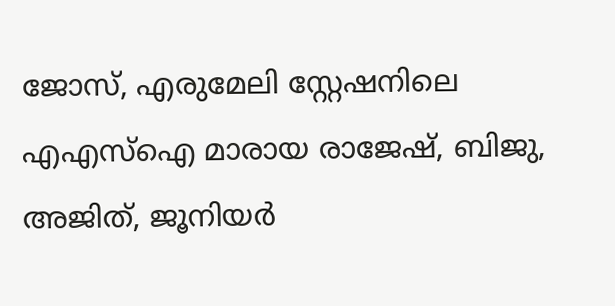ജോസ്, എരുമേലി സ്റ്റേഷനിലെ എഎസ്ഐ മാരായ രാജേഷ്, ബിജു, അജിത്, ജൂനിയർ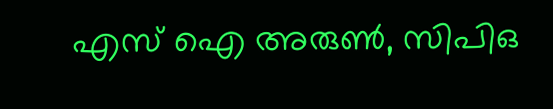എസ് ഐ അരുൺ, സിപിഒ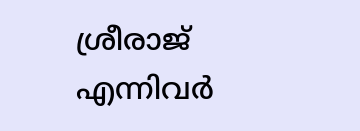ശ്രീരാജ് എന്നിവർ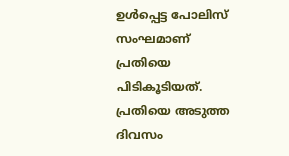ഉൾപ്പെട്ട പോലിസ് സംഘമാണ് പ്രതിയെ പിടികൂടിയത്. പ്രതിയെ അടുത്ത ദിവസം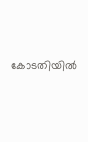കോടതിയിൽ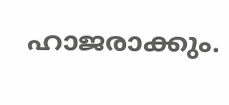ഹാജരാക്കും.